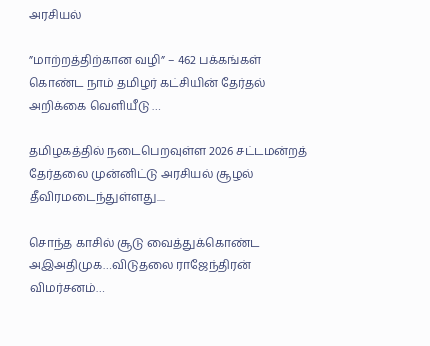அரசியல்

”மாற்றத்திற்கான வழி” – 462 பக்கங்கள் கொண்ட நாம் தமிழர் கட்சியின் தேர்தல் அறிக்கை வெளியீடு …

தமிழகத்தில் நடைபெறவுள்ள 2026 சட்டமன்றத் தேர்தலை முன்னிட்டு அரசியல் சூழல் தீவிரமடைந்துள்ளது....

சொந்த காசில் சூடு வைத்துக்கொண்ட அஇஅதிமுக…விடுதலை ராஜேந்திரன் விமர்சனம்…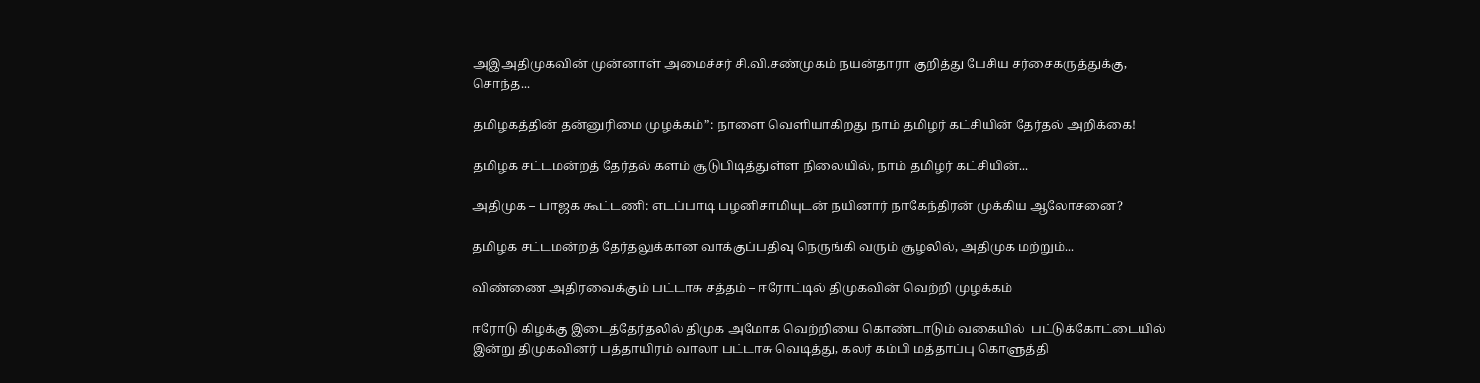அஇஅதிமுகவின் முன்னாள் அமைச்சர் சி.வி.சண்முகம் நயன்தாரா குறித்து பேசிய சர்சைகருத்துக்கு, சொந்த...

தமிழகத்தின் தன்னுரிமை முழக்கம்”: நாளை வெளியாகிறது நாம் தமிழர் கட்சியின் தேர்தல் அறிக்கை!

தமிழக சட்டமன்றத் தேர்தல் களம் சூடுபிடித்துள்ள நிலையில், நாம் தமிழர் கட்சியின்...

அதிமுக – பாஜக கூட்டணி: எடப்பாடி பழனிசாமியுடன் நயினார் நாகேந்திரன் முக்கிய ஆலோசனை?

தமிழக சட்டமன்றத் தேர்தலுக்கான வாக்குப்பதிவு நெருங்கி வரும் சூழலில், அதிமுக மற்றும்...

விண்ணை அதிரவைக்கும் பட்டாசு சத்தம் – ஈரோட்டில் திமுகவின் வெற்றி முழக்கம்

ஈரோடு கிழக்கு இடைத்தேர்தலில் திமுக அமோக வெற்றியை கொண்டாடும் வகையில்  பட்டுக்கோட்டையில் இன்று திமுகவினர் பத்தாயிரம் வாலா பட்டாசு வெடித்து, கலர் கம்பி மத்தாப்பு கொளுத்தி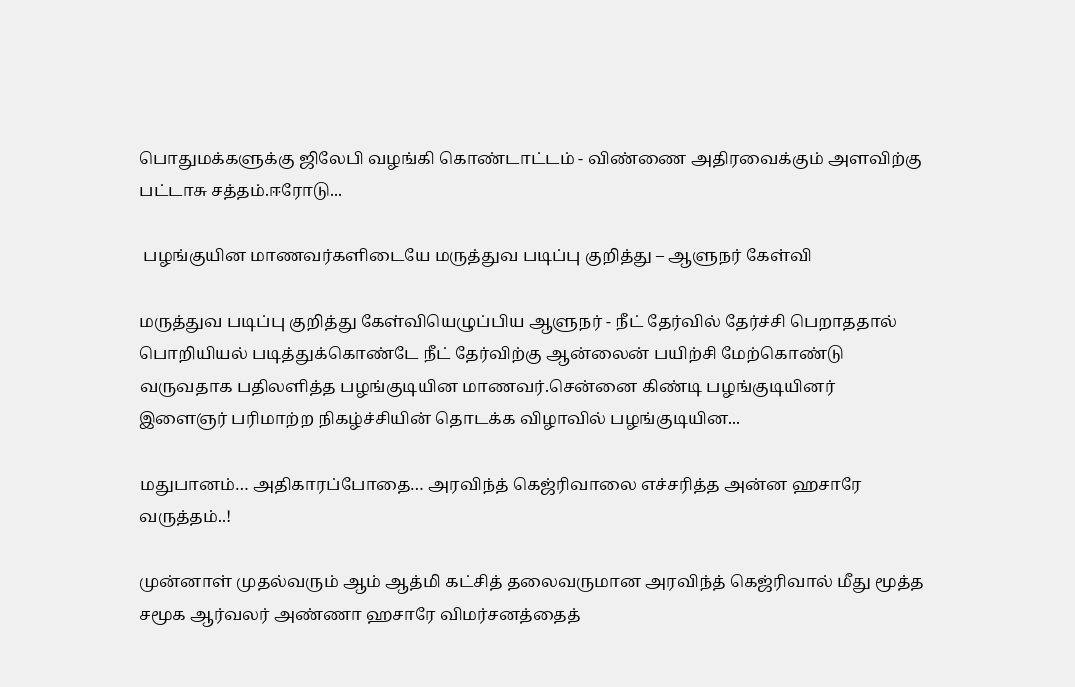பொதுமக்களுக்கு ஜிலேபி வழங்கி கொண்டாட்டம் - விண்ணை அதிரவைக்கும் அளவிற்கு பட்டாசு சத்தம்.ஈரோடு...

 பழங்குயின மாணவர்களிடையே மருத்துவ படிப்பு குறித்து – ஆளுநர் கேள்வி

மருத்துவ படிப்பு குறித்து கேள்வியெழுப்பிய ஆளுநர் - நீட் தேர்வில் தேர்ச்சி பெறாததால் பொறியியல் படித்துக்கொண்டே நீட் தேர்விற்கு ஆன்லைன் பயிற்சி மேற்கொண்டு வருவதாக பதிலளித்த பழங்குடியின மாணவர்.சென்னை கிண்டி பழங்குடியினர் இளைஞர் பரிமாற்ற நிகழ்ச்சியின் தொடக்க விழாவில் பழங்குடியின...

மதுபானம்… அதிகாரப்போதை… அரவிந்த் கெஜ்ரிவாலை எச்சரித்த அன்ன ஹசாரே வருத்தம்..!

முன்னாள் முதல்வரும் ஆம் ஆத்மி கட்சித் தலைவருமான அரவிந்த் கெஜ்ரிவால் மீது மூத்த சமூக ஆர்வலர் அண்ணா ஹசாரே விமர்சனத்தைத்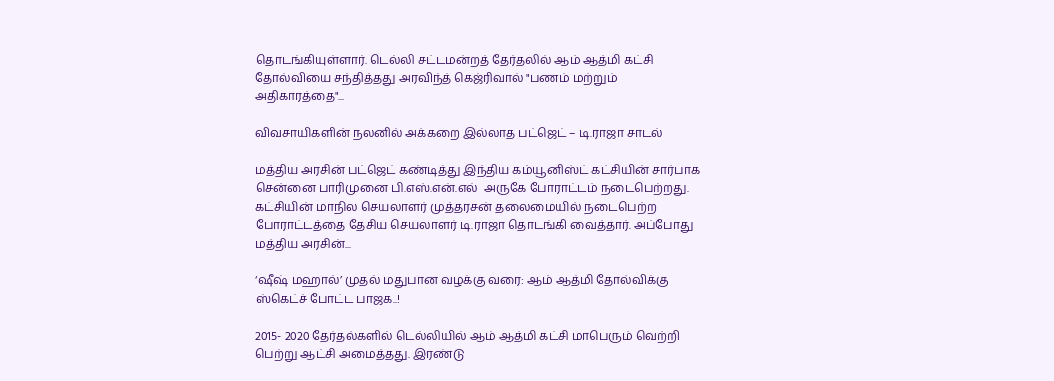தொடங்கியுள்ளார். டெல்லி சட்டமன்றத் தேர்தலில் ஆம் ஆத்மி கட்சி தோல்வியை சந்தித்தது அரவிந்த் கெஜ்ரிவால் "பணம் மற்றும் அதிகாரத்தை"...

விவசாயிகளின் நலனில் அக்கறை இல்லாத பட்ஜெட் – டி.ராஜா சாடல்

மத்திய அரசின் பட்ஜெட் கண்டித்து இந்திய கம்யூனிஸ்ட் கட்சியின் சார்பாக சென்னை பாரிமுனை பி.எஸ்.என்.எல்  அருகே போராட்டம் நடைபெற்றது. கட்சியின் மாநில செயலாளர் முத்தரசன் தலைமையில் நடைபெற்ற போராட்டத்தை தேசிய செயலாளர் டி.ராஜா தொடங்கி வைத்தார். அப்போது மத்திய அரசின்...

‘ஷீஷ் மஹால்’ முதல் மதுபான வழக்கு வரை: ஆம் ஆத்மி தோல்விக்கு ஸ்கெட்ச் போட்ட பாஜக..!

2015- 2020 தேர்தல்களில் டெல்லியில் ஆம் ஆத்மி கட்சி மாபெரும் வெற்றி பெற்று ஆட்சி அமைத்தது. இரண்டு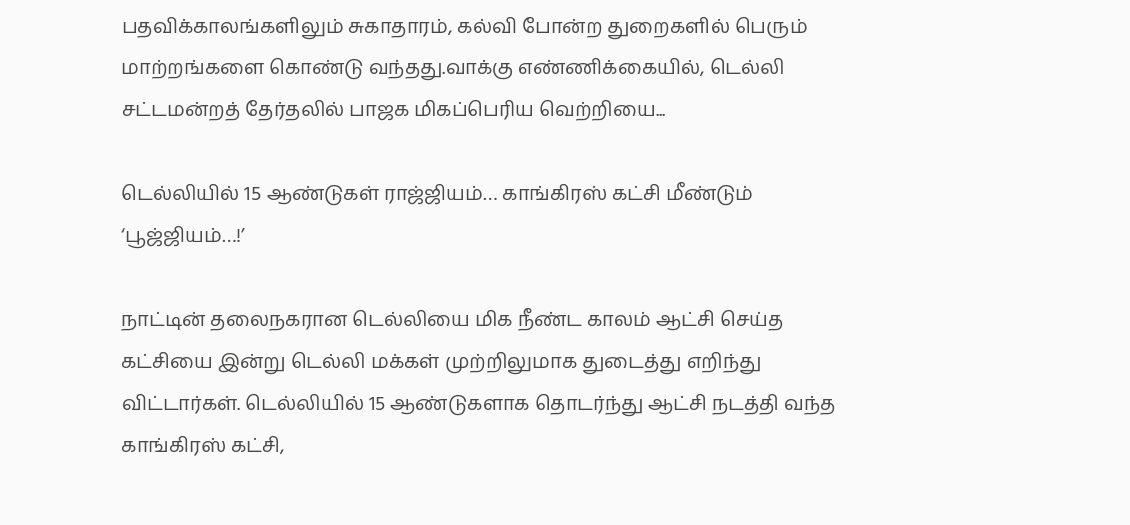பதவிக்காலங்களிலும் சுகாதாரம், கல்வி போன்ற துறைகளில் பெரும் மாற்றங்களை கொண்டு வந்தது.வாக்கு எண்ணிக்கையில், டெல்லி சட்டமன்றத் தேர்தலில் பாஜக மிகப்பெரிய வெற்றியை...

டெல்லியில் 15 ஆண்டுகள் ராஜ்ஜியம்… காங்கிரஸ் கட்சி மீண்டும் ‘பூஜ்ஜியம்…!’

நாட்டின் தலைநகரான டெல்லியை மிக நீண்ட காலம் ஆட்சி செய்த கட்சியை இன்று டெல்லி மக்கள் முற்றிலுமாக துடைத்து எறிந்து விட்டார்கள். டெல்லியில் 15 ஆண்டுகளாக தொடர்ந்து ஆட்சி நடத்தி வந்த காங்கிரஸ் கட்சி,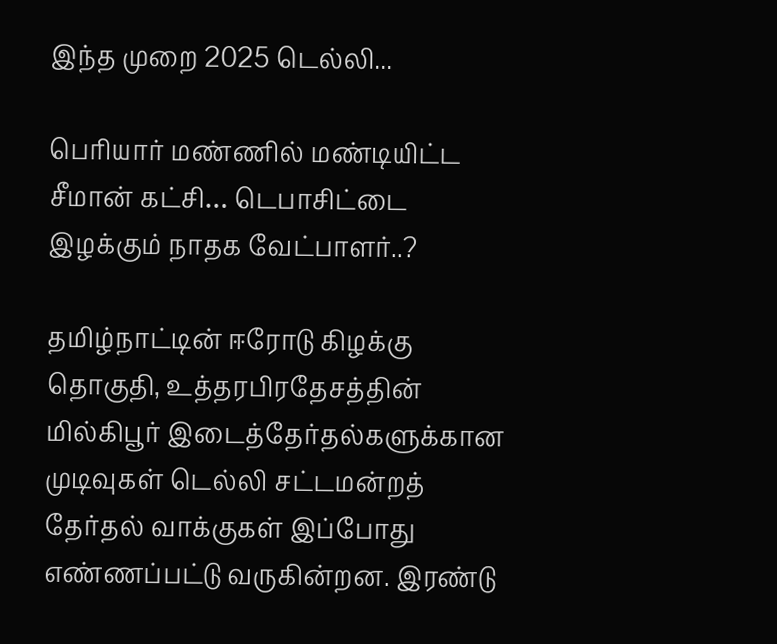இந்த முறை 2025 டெல்லி...

பெரியார் மண்ணில் மண்டியிட்ட சீமான் கட்சி… டெபாசிட்டை இழக்கும் நாதக வேட்பாளர்..?

தமிழ்நாட்டின் ஈரோடு கிழக்கு தொகுதி, உத்தரபிரதேசத்தின் மில்கிபூர் இடைத்தேர்தல்களுக்கான முடிவுகள் டெல்லி சட்டமன்றத் தேர்தல் வாக்குகள் இப்போது எண்ணப்பட்டு வருகின்றன. இரண்டு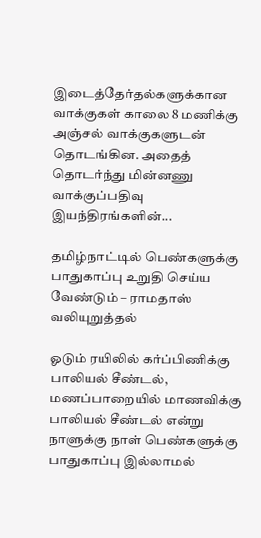இடைத்தேர்தல்களுக்கான வாக்குகள் காலை 8 மணிக்கு அஞ்சல் வாக்குகளுடன் தொடங்கின. அதைத் தொடர்ந்து மின்னணு வாக்குப்பதிவு இயந்திரங்களின்...

தமிழ்நாட்டில் பெண்களுக்கு பாதுகாப்பு உறுதி செய்ய வேண்டும் – ராமதாஸ்  வலியுறுத்தல்

ஓடும் ரயிலில் கர்ப்பிணிக்கு பாலியல் சீண்டல், மணப்பாறையில் மாணவிக்கு பாலியல் சீண்டல் என்று நாளுக்கு நாள் பெண்களுக்கு பாதுகாப்பு இல்லாமல்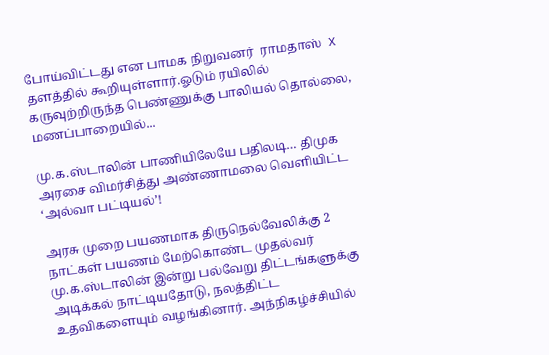போய்விட்டது என பாமக நிறுவனர்  ராமதாஸ்  X தளத்தில் கூறியுள்ளார்.ஓடும் ரயிலில் கருவுற்றிருந்த பெண்ணுக்கு பாலியல் தொல்லை, மணப்பாறையில்...

மு.க.ஸ்டாலின் பாணியிலேயே பதிலடி… திமுக அரசை விமர்சித்து அண்ணாமலை வெளியிட்ட ‘அல்வா பட்டியல்’!

அரசு முறை பயணமாக திருநெல்வேலிக்கு 2 நாட்கள் பயணம் மேற்கொண்ட முதல்வர் மு.க.ஸ்டாலின் இன்று பல்வேறு திட்டங்களுக்கு அடிக்கல் நாட்டியதோடு, நலத்திட்ட உதவிகளையும் வழங்கினார். அந்நிகழ்ச்சியில்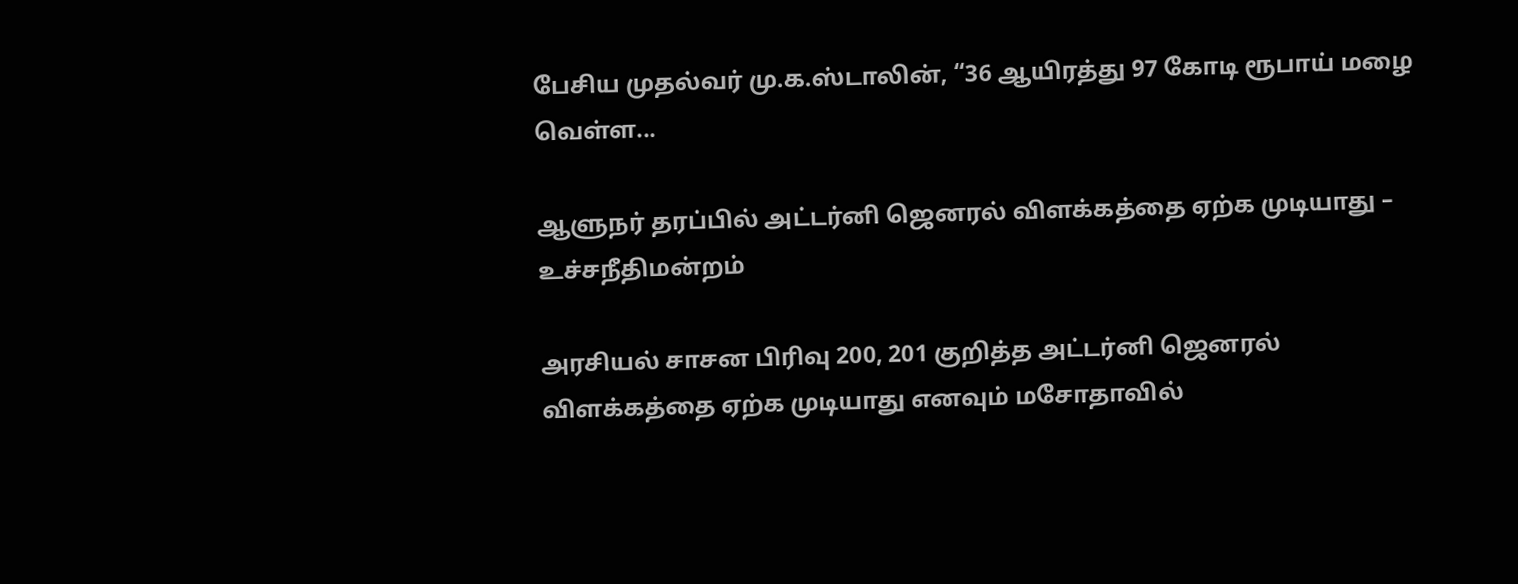பேசிய முதல்வர் மு.க.ஸ்டாலின், “36 ஆயிரத்து 97 கோடி ரூபாய் மழை வெள்ள...

ஆளுநர் தரப்பில் அட்டர்னி ஜெனரல் விளக்கத்தை ஏற்க முடியாது – உச்சநீதிமன்றம்

அரசியல் சாசன பிரிவு 200, 201 குறித்த அட்டர்னி ஜெனரல் விளக்கத்தை ஏற்க முடியாது எனவும் மசோதாவில்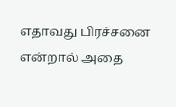எதாவது பிரச்சனை என்றால் அதை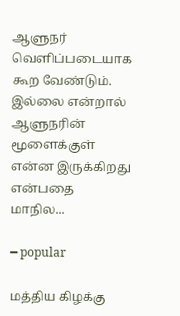ஆளுநர் வெளிப்படையாக கூற வேண்டும். இல்லை என்றால் ஆளுநரின் மூளைக்குள் என்ன இருக்கிறது என்பதை மாநில...

━ popular

மத்திய கிழக்கு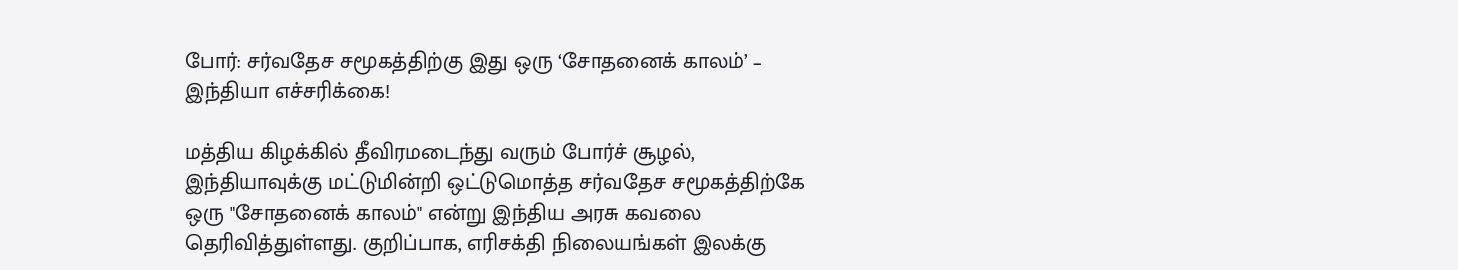போர்: சர்வதேச சமூகத்திற்கு இது ஒரு ‘சோதனைக் காலம்’ – இந்தியா எச்சரிக்கை!

மத்திய கிழக்கில் தீவிரமடைந்து வரும் போர்ச் சூழல், இந்தியாவுக்கு மட்டுமின்றி ஒட்டுமொத்த சர்வதேச சமூகத்திற்கே ஒரு "சோதனைக் காலம்" என்று இந்திய அரசு கவலை தெரிவித்துள்ளது. குறிப்பாக, எரிசக்தி நிலையங்கள் இலக்கு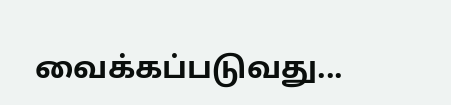வைக்கப்படுவது...